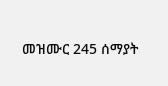መዝሙር 245 ሰማያት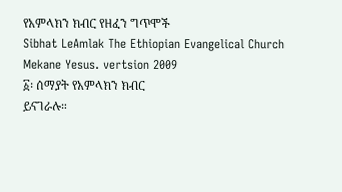የአምላክን ክብር የዘፈን ግጥሞች
Sibhat LeAmlak The Ethiopian Evangelical Church Mekane Yesus. vertsion 2009
፩፡ ሰማያት የአምላክን ክብር
ይናገራሉ።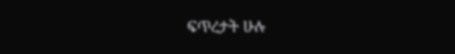ፍጥረታት ሁሉ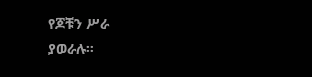የጆቹን ሥራ
ያወራሉ።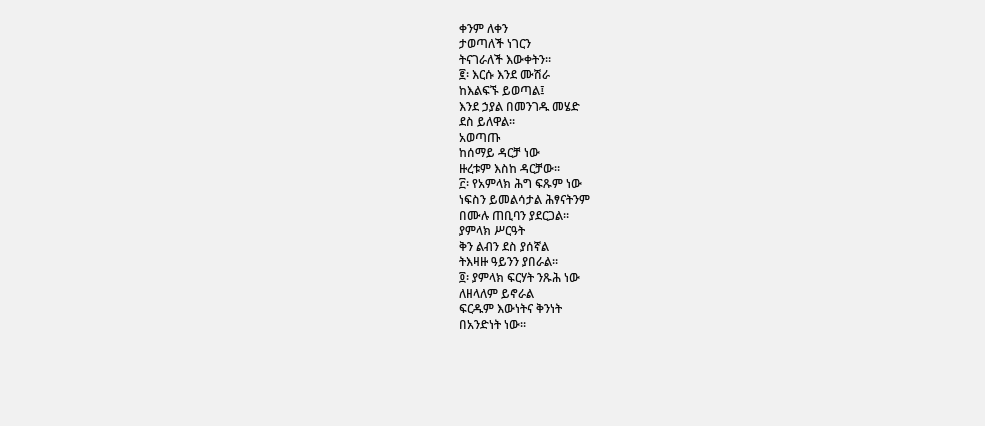ቀንም ለቀን
ታወጣለች ነገርን
ትናገራለች እውቀትን።
፪፡ እርሱ እንደ ሙሽራ
ከእልፍኙ ይወጣል፤
እንደ ኃያል በመንገዱ መሄድ
ደስ ይለዋል።
አወጣጡ
ከሰማይ ዳርቻ ነው
ዙረቱም እስከ ዳርቻው።
፫፡ የአምላክ ሕግ ፍጹም ነው
ነፍስን ይመልሳታል ሕፃናትንም
በሙሉ ጠቢባን ያደርጋል።
ያምላክ ሥርዓት
ቅን ልብን ደስ ያሰኛል
ትእዛዙ ዓይንን ያበራል።
፬፡ ያምላክ ፍርሃት ንጹሕ ነው
ለዘላለም ይኖራል
ፍርዱም እውነትና ቅንነት
በአንድነት ነው።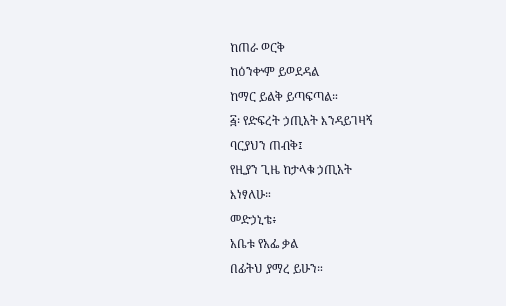ከጠራ ወርቅ
ከዕንቍም ይወደዳል
ከማር ይልቅ ይጣፍጣል።
፭፡ የድፍረት ኃጢአት እንዳይገዛኝ
ባርያህን ጠብቅ፤
የዚያን ጊዜ ከታላቁ ኃጢአት
እነፃለሁ።
መድኃኒቴ፥
አቤቱ የአፌ ቃል
በፊትህ ያማረ ይሁን።